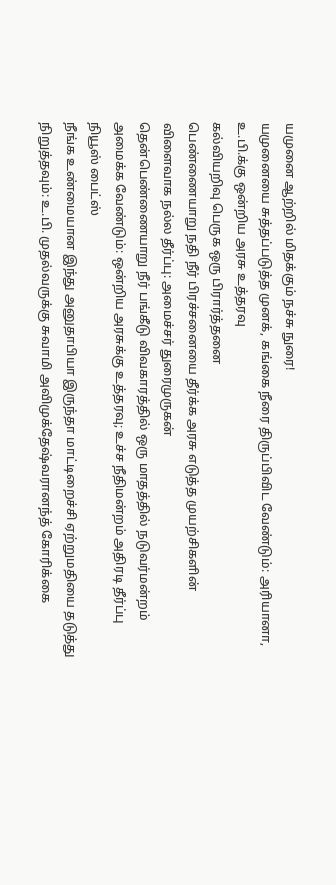யமுனை ஆற்றில் மிதக்கும் நச்சு நுரை!
யமுனையை சுத்தப்படுத்த முனக், கங்கை நீரை திருப்பிவிட வேண்டும்: அரியானா, உ.பி.க்கு ஒன்றிய அரசு உத்தரவு
கல்வியறிவு பெருக ஒரு பிரார்த்தனை
பெண்ணையாறு நதி நீர் பிரச்சனையை தீர்க்க அரசு எடுத்த முயற்சிகளின் விளைவாக நல்ல தீர்ப்பு: அமைச்சர் துரைமுருகன்
தென்பெண்ணையாறு நீர் பங்கீடு விவகாரத்தில் ஒரு மாதத்தில் நடுவர்மன்றம் அமைக்க வேண்டும்: ஒன்றிய அரசுக்கு உத்தரவு; உச்ச நீதிமன்றம் அதிரடி தீர்ப்பு
நியூஸ் பைட்ஸ்
நீங்க உண்மையான இந்து அனுதாபியா இருந்தா மாட்டிறைச்சி ஏற்றுமதியை தடுத்து நிறுத்தவும்: உ.பி. முதல்வருக்கு சுவாமி அவிமுக்தேஷ்வரானந்த் கோரிக்கை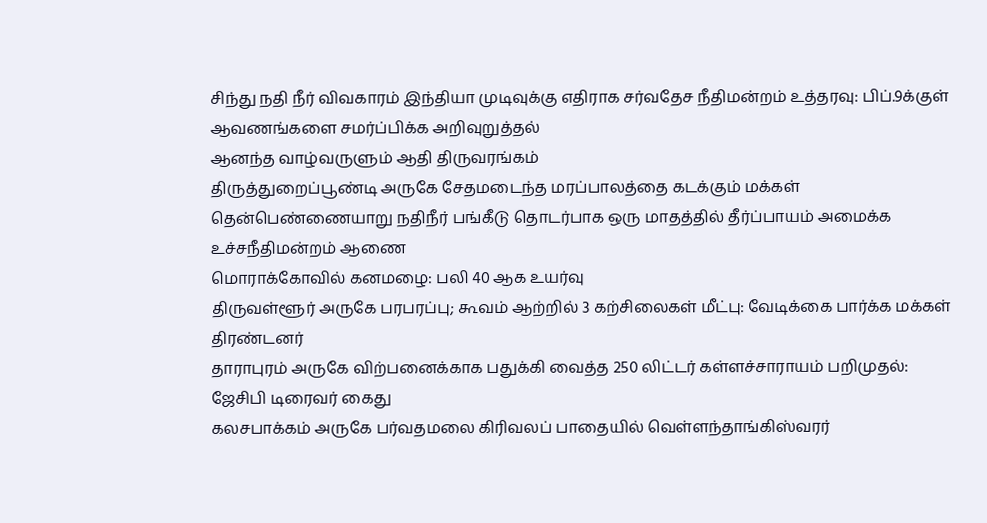சிந்து நதி நீர் விவகாரம் இந்தியா முடிவுக்கு எதிராக சர்வதேச நீதிமன்றம் உத்தரவு: பிப்.9க்குள் ஆவணங்களை சமர்ப்பிக்க அறிவுறுத்தல்
ஆனந்த வாழ்வருளும் ஆதி திருவரங்கம்
திருத்துறைப்பூண்டி அருகே சேதமடைந்த மரப்பாலத்தை கடக்கும் மக்கள்
தென்பெண்ணையாறு நதிநீர் பங்கீடு தொடர்பாக ஒரு மாதத்தில் தீர்ப்பாயம் அமைக்க உச்சநீதிமன்றம் ஆணை
மொராக்கோவில் கனமழை: பலி 40 ஆக உயர்வு
திருவள்ளூர் அருகே பரபரப்பு; கூவம் ஆற்றில் 3 கற்சிலைகள் மீட்பு: வேடிக்கை பார்க்க மக்கள் திரண்டனர்
தாராபுரம் அருகே விற்பனைக்காக பதுக்கி வைத்த 250 லிட்டர் கள்ளச்சாராயம் பறிமுதல்: ஜேசிபி டிரைவர் கைது
கலசபாக்கம் அருகே பர்வதமலை கிரிவலப் பாதையில் வெள்ளந்தாங்கிஸ்வரர்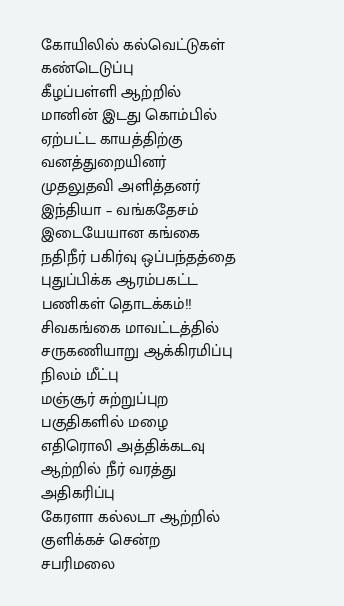கோயிலில் கல்வெட்டுகள் கண்டெடுப்பு
கீழப்பள்ளி ஆற்றில் மானின் இடது கொம்பில் ஏற்பட்ட காயத்திற்கு வனத்துறையினர் முதலுதவி அளித்தனர்
இந்தியா – வங்கதேசம் இடையேயான கங்கை நதிநீர் பகிர்வு ஒப்பந்தத்தை புதுப்பிக்க ஆரம்பகட்ட பணிகள் தொடக்கம்!!
சிவகங்கை மாவட்டத்தில் சருகணியாறு ஆக்கிரமிப்பு நிலம் மீட்பு
மஞ்சூர் சுற்றுப்புற பகுதிகளில் மழை எதிரொலி அத்திக்கடவு ஆற்றில் நீர் வரத்து அதிகரிப்பு
கேரளா கல்லடா ஆற்றில் குளிக்கச் சென்ற சபரிமலை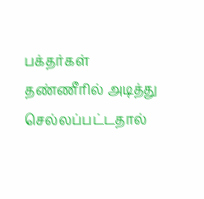பக்தர்கள் தண்ணீரில் அடித்து செல்லப்பட்டதால்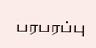பரபரப்பு